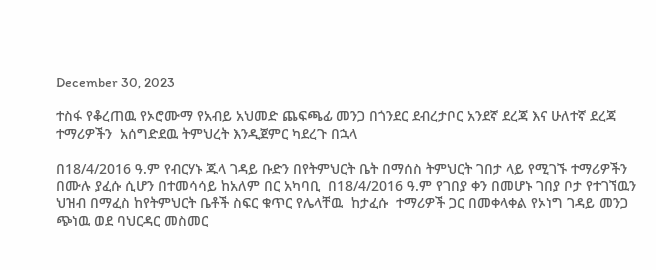December 30, 2023

ተስፋ የቆረጠዉ የኦሮሙማ የአብይ አህመድ ጨፍጫፊ መንጋ በጎንደር ደብረታቦር አንደኛ ደረጃ እና ሁለተኛ ደረጃ ተማሪዎችን  አሰግድደዉ ትምህረት እንዲጀምር ካደረጉ በኋላ

በ18/4/2016 ዓ.ም የብርሃኑ ጁላ ገዳይ ቡድን በየትምህርት ቤት በማሰስ ትምህርት ገበታ ላይ የሚገኙ ተማሪዎችን በሙሉ ያፈሱ ሲሆን በተመሳሳይ ከአለም በር አካባቢ  በ18/4/2016 ዓ.ም የገበያ ቀን በመሆኑ ገበያ ቦታ የተገኘዉን ህዝብ በማፈስ ከየትምህርት ቤቶች ስፍር ቁጥር የሌላቸዉ  ከታፈሱ  ተማሪዎች ጋር በመቀላቀል የኦነግ ገዳይ መንጋ ጭነዉ ወደ ባህርዳር መስመር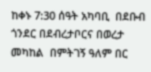ከቀኑ 7:30 ሰዓት አካባቢ  በደቡብ ጎንደር በደብረታቦርና በወረታ መካከል  በምትገኝ ዓለም በር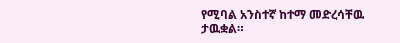የሚባል አንስተኛ ከተማ መድረሳቸዉ ታዉቋል።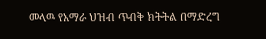መላዉ የአማራ ህዝብ ጥብቅ ክትትል በማድረግ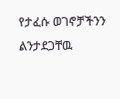የታፈሱ ወገኖቻችንን ልንታደጋቸዉ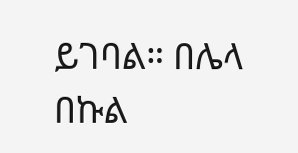ይገባል። በሌላ በኩል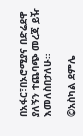በአፋር፣በኦሮሚያና በድሬደዋ ያለኝን ተጨባጭ መረጃ ይዥ እመለስበታለሁ።

©አስካል ደምሌ